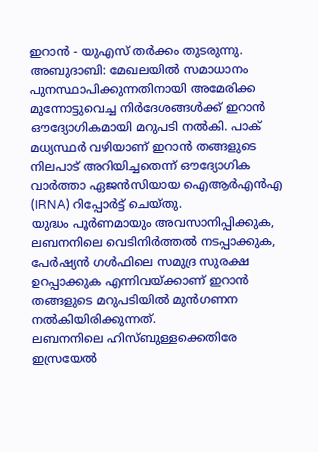ഇറാൻ - യുഎസ് തർക്കം തുടരുന്നു.
അബുദാബി: മേഖലയിൽ സമാധാനം പുനസ്ഥാപിക്കുന്നതിനായി അമേരിക്ക മുന്നോട്ടുവെച്ച നിർദേശങ്ങൾക്ക് ഇറാൻ ഔദ്യോഗികമായി മറുപടി നൽകി. പാക് മധ്യസ്ഥർ വഴിയാണ് ഇറാൻ തങ്ങളുടെ നിലപാട് അറിയിച്ചതെന്ന് ഔദ്യോഗിക വാർത്താ ഏജൻസിയായ ഐആർഎൻഎ (IRNA) റിപ്പോർട്ട് ചെയ്തു.
യുദ്ധം പൂർണമായും അവസാനിപ്പിക്കുക, ലബനനിലെ വെടിനിർത്തൽ നടപ്പാക്കുക, പേർഷ്യൻ ഗൾഫിലെ സമുദ്ര സുരക്ഷ ഉറപ്പാക്കുക എന്നിവയ്ക്കാണ് ഇറാൻ തങ്ങളുടെ മറുപടിയിൽ മുൻഗണന നൽകിയിരിക്കുന്നത്.
ലബനനിലെ ഹിസ്ബുള്ളക്കെതിരേ ഇസ്രയേൽ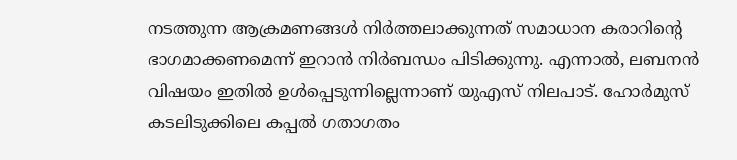നടത്തുന്ന ആക്രമണങ്ങൾ നിർത്തലാക്കുന്നത് സമാധാന കരാറിന്റെ ഭാഗമാക്കണമെന്ന് ഇറാൻ നിർബന്ധം പിടിക്കുന്നു. എന്നാൽ, ലബനൻ വിഷയം ഇതിൽ ഉൾപ്പെടുന്നില്ലെന്നാണ് യുഎസ് നിലപാട്. ഹോർമുസ് കടലിടുക്കിലെ കപ്പൽ ഗതാഗതം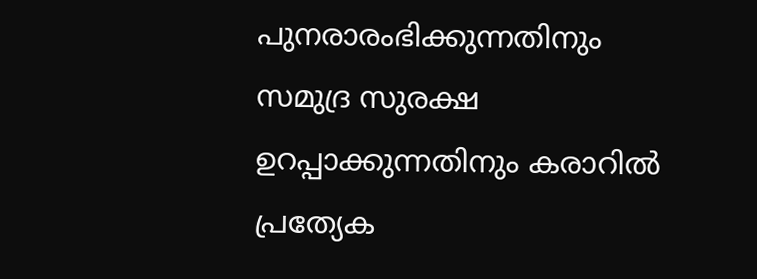പുനരാരംഭിക്കുന്നതിനും സമുദ്ര സുരക്ഷ ഉറപ്പാക്കുന്നതിനും കരാറിൽ പ്രത്യേക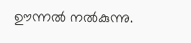ഊന്നൽ നൽകുന്നു.